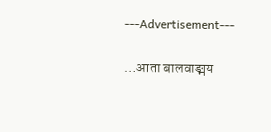---Advertisement---

…आता बालवाङ्मय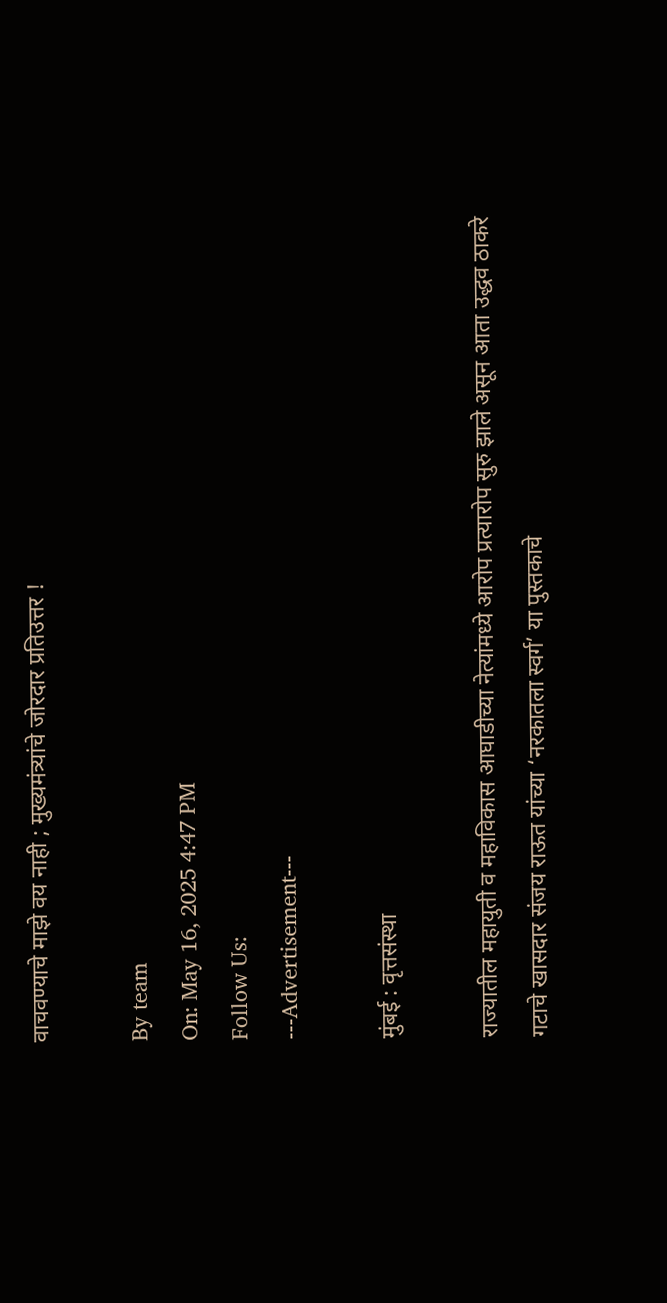वाचवण्याचे माझे वय नाही ; मुख्यमंत्र्यांचे जोरदार प्रतिउत्तर !

By team
On: May 16, 2025 4:47 PM
Follow Us:
---Advertisement---

मुंबई : वृत्तसंस्था

राज्यातील महायुती व महाविकास आघाडीच्या नेत्यांमध्ये आरोप प्रत्यारोप सुरु झाले असून आता उद्धव ठाकरे गटाचे खासदार संजय राऊत यांच्या ‘नरकातला स्वर्ग’ या पुस्तकाचे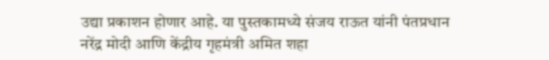उद्या प्रकाशन होणार आहे. या पुस्तकामध्ये संजय राऊत यांनी पंतप्रधान नरेंद्र मोदी आणि केंद्रीय गृहमंत्री अमित शहा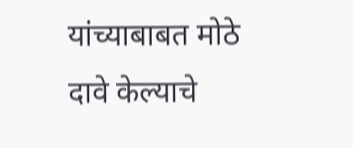यांच्याबाबत मोठे दावे केल्याचे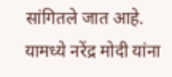सांगितले जात आहे. यामध्ये नरेंद्र मोदी यांना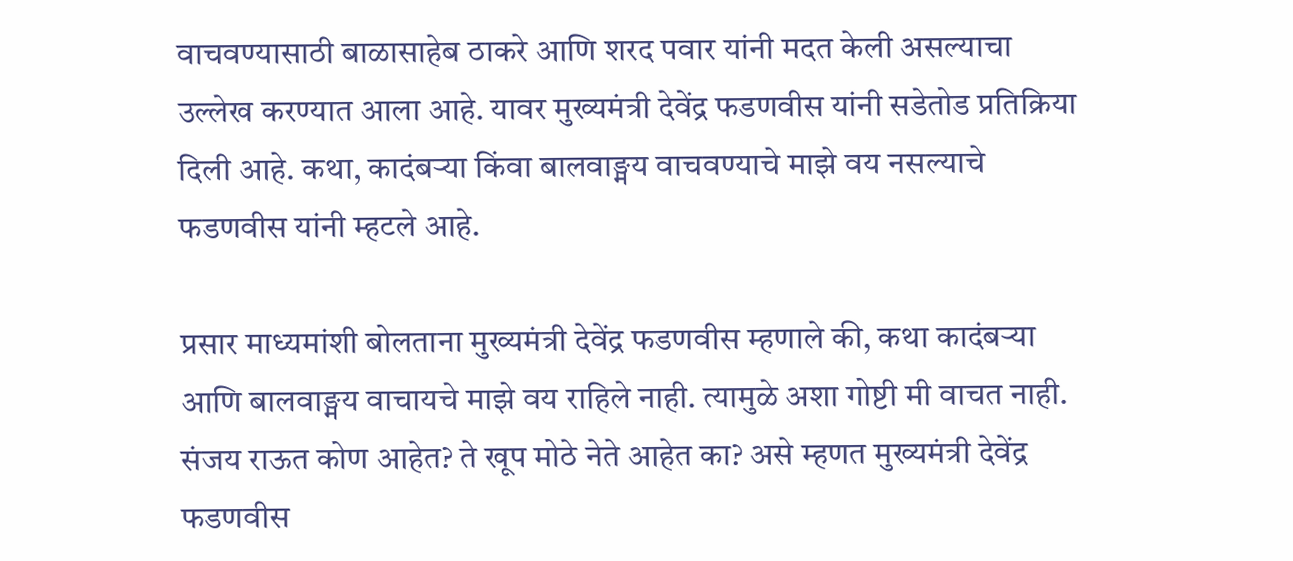वाचवण्यासाठी बाळासाहेब ठाकरे आणि शरद पवार यांनी मदत केली असल्याचा उल्लेख करण्यात आला आहे. यावर मुख्यमंत्री देवेंद्र फडणवीस यांनी सडेतोड प्रतिक्रिया दिली आहे. कथा, कादंबऱ्या किंवा बालवाङ्मय वाचवण्याचे माझे वय नसल्याचे फडणवीस यांनी म्हटले आहे.

प्रसार माध्यमांशी बोलताना मुख्यमंत्री देवेंद्र फडणवीस म्हणाले की, कथा कादंबऱ्या आणि बालवाङ्मय वाचायचे माझे वय राहिले नाही. त्यामुळे अशा गोष्टी मी वाचत नाही. संजय राऊत कोण आहेत? ते खूप मोठे नेते आहेत का? असे म्हणत मुख्यमंत्री देवेंद्र फडणवीस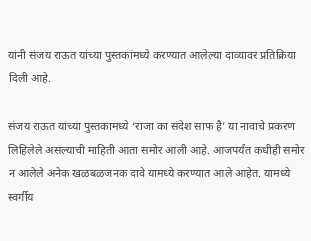यांनी संजय राऊत यांच्या पुस्तकांमध्ये करण्यात आलेल्या दाव्यावर प्रतिक्रिया दिली आहे.

संजय राऊत यांच्या पुस्तकामध्ये ‘राजा का संदेश साफ है’ या नावाचे प्रकरण लिहिलेले असल्याची माहिती आता समोर आली आहे. आजपर्यंत कधीही समोर न आलेले अनेक खळबळजनक दावे यामध्ये करण्यात आले आहेत. यामध्ये स्वर्गीय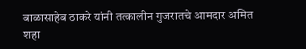बाळासाहेब ठाकरे यांनी तत्कालीन गुजरातचे आमदार अमित शहा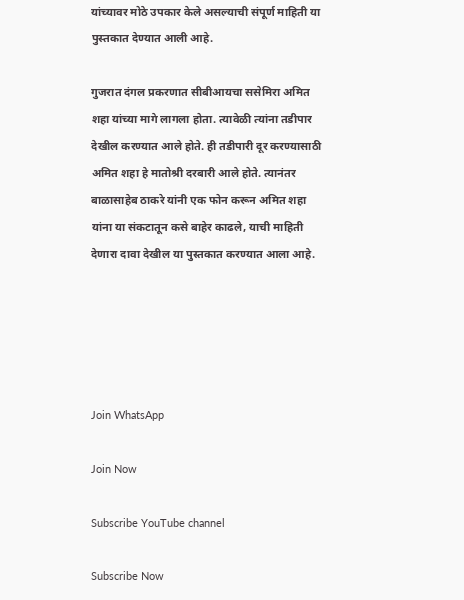यांच्यावर मोठे उपकार केले असल्याची संपूर्ण माहिती या पुस्तकात देण्यात आली आहे.

गुजरात दंगल प्रकरणात सीबीआयचा ससेमिरा अमित शहा यांच्या मागे लागला होता. त्यावेळी त्यांना तडीपार देखील करण्यात आले होते. ही तडीपारी दूर करण्यासाठी अमित शहा हे मातोश्री दरबारी आले होते. त्यानंतर बाळासाहेब ठाकरे यांनी एक फोन करून अमित शहा यांना या संकटातून कसे बाहेर काढले, याची माहिती देणारा दावा देखील या पुस्तकात करण्यात आला आहे.





Join WhatsApp

Join Now

Subscribe YouTube channel

Subscribe Now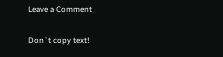Leave a Comment

Don`t copy text!